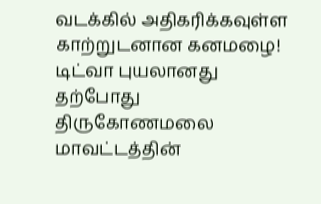வடக்கில் அதிகரிக்கவுள்ள காற்றுடனான கனமழை!
டிட்வா புயலானது தற்போது திருகோணமலை மாவட்டத்தின்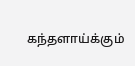கந்தளாய்க்கும்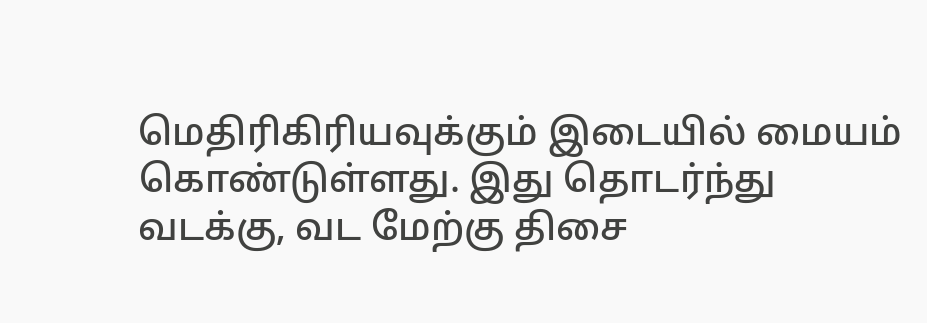மெதிரிகிரியவுக்கும் இடையில் மையம் கொண்டுள்ளது. இது தொடர்ந்து வடக்கு, வட மேற்கு திசை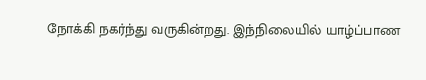நோக்கி நகர்ந்து வருகின்றது. இந்நிலையில் யாழ்ப்பாண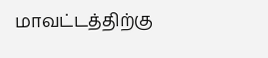மாவட்டத்திற்கு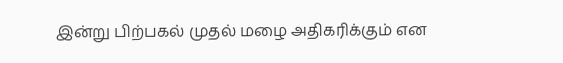இன்று பிற்பகல் முதல் மழை அதிகரிக்கும் என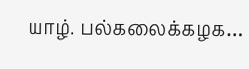யாழ். பல்கலைக்கழக…